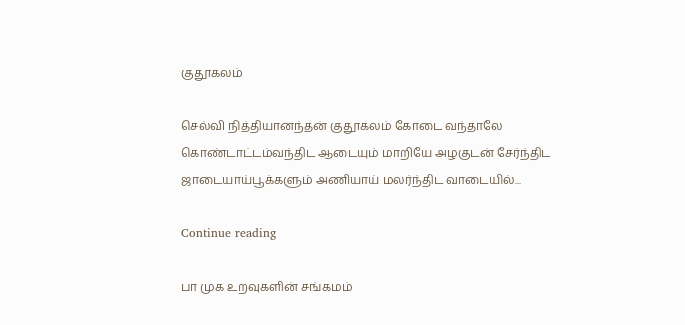குதூகலம்

செல்வி நித்தியானந்தன் குதூகலம் கோடை வந்தாலே கொண்டாட்டம்வந்திட ஆடையும் மாறியே அழகுடன் சேர்ந்திட ஜாடையாய்பூக்களும் அணியாய் மலர்ந்திட வாடையில்...

Continue reading

பா முக உறவுகளின் சங்கமம்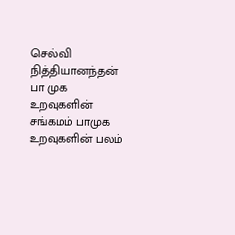செல்வி நித்தியானந்தன் பா முக உறவுகளின் சங்கமம் பாமுக உறவுகளின் பலம்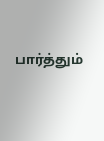பார்த்தும்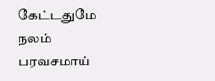கேட்டதுமே நலம் பரவசமாய்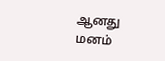ஆனது மனம்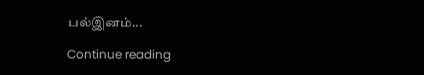பல்இனம்...

Continue reading